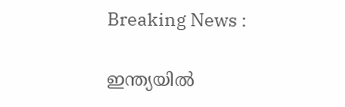Breaking News :

ഇന്ത്യയില്‍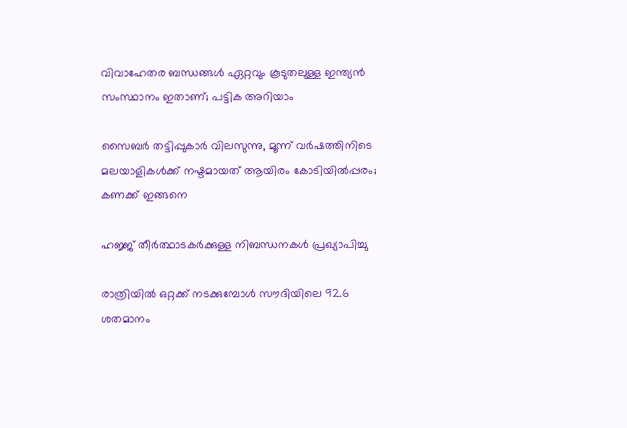വിവാഹേതര ബന്ധങ്ങള്‍ ഏറ്റവും കൂടുതലുള്ള ഇന്ത്യന്‍ സംസ്ഥാനം ഇതാണ്; പട്ടിക അറിയാം

സൈബര്‍ തട്ടിപ്പുകാര്‍ വിലസുന്നു, മൂന്ന് വര്‍ഷത്തിനിടെ മലയാളികള്‍ക്ക് നഷ്ടമായത് ആയിരം കോടിയില്‍പ്പരം; കണക്ക് ഇങ്ങനെ

ഹജ്ജ് തീർത്ഥാടകർക്കുള്ള നിബന്ധനകൾ പ്രഖ്യാപിച്ചു

രാത്രിയിൽ ഒറ്റക്ക് നടക്കുമ്പോൾ സൗദിയിലെ 92.6 ശതമാനം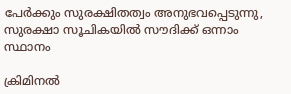പേർക്കും സുരക്ഷിതത്വം അനുഭവപ്പെടുന്നു, സുരക്ഷാ സൂചികയിൽ സൗദിക്ക് ഒന്നാം സ്ഥാനം

ക്രിമിനല്‍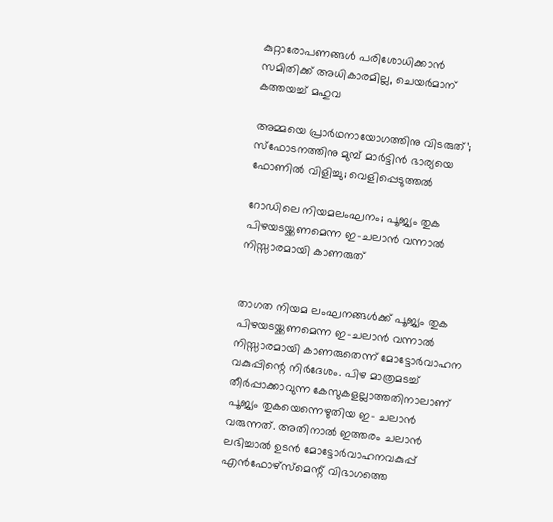കുറ്റാരോപണങ്ങള്‍ പരിശോധിക്കാന്‍ സമിതിക്ക്‌ അധികാരമില്ല, ചെയര്‍മാന്‌ കത്തയച്ച് മഹുവ

അമ്മയെ പ്രാര്‍ഥനായോഗത്തിനു വിടരുത്’; സ്‌ഫോടനത്തിനു മുമ്പ് മാര്‍ട്ടിന്‍ ഭാര്യയെ ഫോണില്‍ വിളിച്ചു; വെളിപ്പെടുത്തല്‍

റോഡിലെ നിയമലംഘനം; പൂജ്യം തുക പിഴയടയ്ക്കണമെന്ന ഇ-ചലാന്‍ വന്നാല്‍ നിസ്സാരമായി കാണരുത്


താഗത നിയമ ലംഘനങ്ങള്‍ക്ക് പൂജ്യം തുക പിഴയടയ്ക്കണമെന്ന ഇ-ചലാന്‍ വന്നാല്‍ നിസ്സാരമായി കാണരുതെന്ന് മോട്ടോര്‍വാഹന വകുപ്പിന്റെ നിര്‍ദേശം. പിഴ മാത്രമടച്ച് തീര്‍പ്പാക്കാവുന്ന കേസുകളല്ലാത്തതിനാലാണ് പൂജ്യം തുകയെന്നെഴുതിയ ഇ- ചലാന്‍ വരുന്നത്. അതിനാല്‍ ഇത്തരം ചലാന്‍ ലഭിച്ചാല്‍ ഉടന്‍ മോട്ടോര്‍വാഹനവകുപ്പ് എന്‍ഫോഴ്സ്മെന്റ് വിഭാഗത്തെ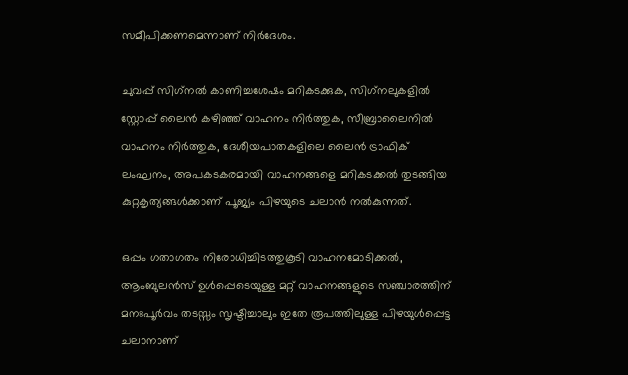സമീപിക്കണമെന്നാണ് നിര്‍ദേശം.

ചുവപ്പ് സിഗ്‌നല്‍ കാണിച്ചശേഷം മറികടക്കുക, സിഗ്‌നലുകളില്‍ സ്റ്റോപ്പ് ലൈന്‍ കഴിഞ്ഞ് വാഹനം നിര്‍ത്തുക, സീബ്രാലൈനില്‍ വാഹനം നിര്‍ത്തുക, ദേശീയപാതകളിലെ ലൈന്‍ ട്രാഫിക് ലംഘനം, അപകടകരമായി വാഹനങ്ങളെ മറികടക്കല്‍ തുടങ്ങിയ കുറ്റകൃത്യങ്ങള്‍ക്കാണ് പൂജ്യം പിഴയുടെ ചലാന്‍ നല്‍കുന്നത്.

ഒപ്പം ഗതാഗതം നിരോധിച്ചിടത്തുകൂടി വാഹനമോടിക്കല്‍, ആംബുലന്‍സ് ഉള്‍പ്പെടെയുള്ള മറ്റ് വാഹനങ്ങളുടെ സഞ്ചാരത്തിന് മനഃപൂര്‍വം തടസ്സം സൃഷ്ടിച്ചാലും ഇതേ രൂപത്തിലുള്ള പിഴയുള്‍പ്പെട്ട ചലാനാണ്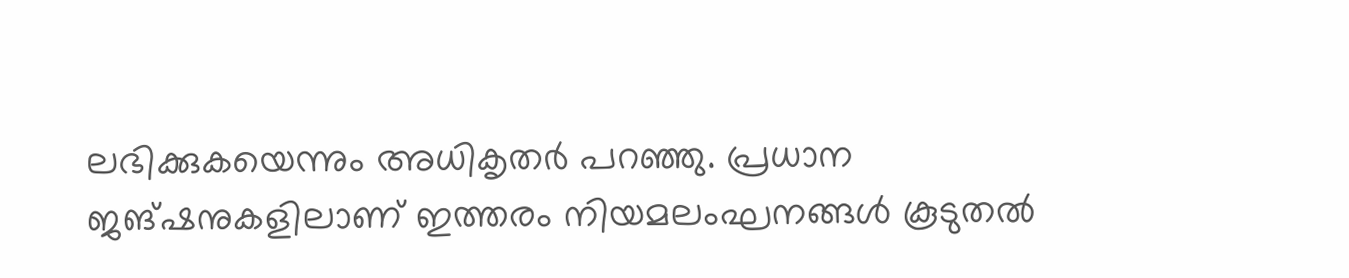ലഭിക്കുകയെന്നും അധികൃതര്‍ പറഞ്ഞു. പ്രധാന ജങ്ഷനുകളിലാണ് ഇത്തരം നിയമലംഘനങ്ങള്‍ കൂടുതല്‍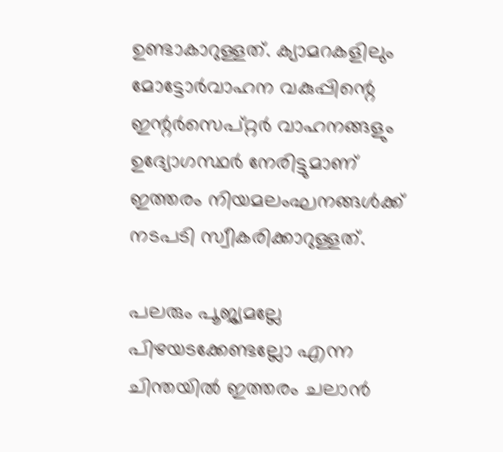ഉണ്ടാകാറുള്ളത്. ക്യാമറകളിലും മോട്ടോര്‍വാഹന വകുപ്പിന്റെ ഇന്റര്‍സെപ്റ്റര്‍ വാഹനങ്ങളും ഉദ്യോഗസ്ഥര്‍ നേരിട്ടുമാണ് ഇത്തരം നിയമലംഘനങ്ങള്‍ക്ക് നടപടി സ്വീകരിക്കാറുള്ളത്.

പലരും പൂജ്യമല്ലേ പിഴയടക്കേണ്ടല്ലോ എന്ന ചിന്തയില്‍ ഇത്തരം ചലാന്‍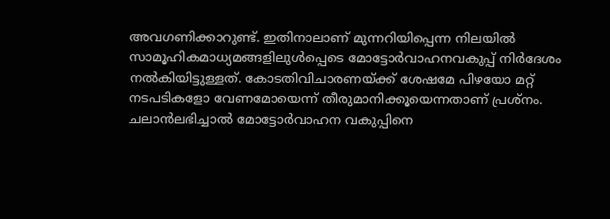അവഗണിക്കാറുണ്ട്. ഇതിനാലാണ് മുന്നറിയിപ്പെന്ന നിലയില്‍ സാമൂഹികമാധ്യമങ്ങളിലുള്‍പ്പെടെ മോട്ടോര്‍വാഹനവകുപ്പ് നിര്‍ദേശം നല്‍കിയിട്ടുള്ളത്. കോടതിവിചാരണയ്ക്ക് ശേഷമേ പിഴയോ മറ്റ് നടപടികളോ വേണമോയെന്ന് തീരുമാനിക്കൂയെന്നതാണ് പ്രശ്നം. ചലാന്‍ലഭിച്ചാല്‍ മോട്ടോര്‍വാഹന വകുപ്പിനെ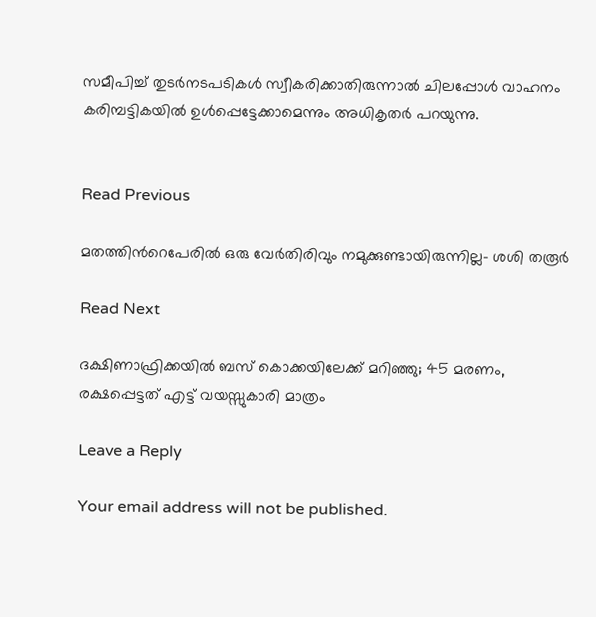സമീപിച്ച് തുടര്‍നടപടികള്‍ സ്വീകരിക്കാതിരുന്നാല്‍ ചിലപ്പോള്‍ വാഹനം കരിമ്പട്ടികയില്‍ ഉള്‍പ്പെട്ടേക്കാമെന്നും അധികൃതര്‍ പറയുന്നു.


Read Previous

മതത്തിന്‍റെപേരിൽ ഒരു വേർതിരിവും നമുക്കുണ്ടായിരുന്നില്ല- ശശി തരൂർ

Read Next

ദക്ഷിണാഫ്രിക്കയിൽ ബസ് കൊക്കയിലേക്ക് മറിഞ്ഞു; 45 മരണം, രക്ഷപ്പെട്ടത് എട്ട് വയസ്സുകാരി മാത്രം

Leave a Reply

Your email address will not be published.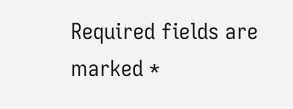Required fields are marked *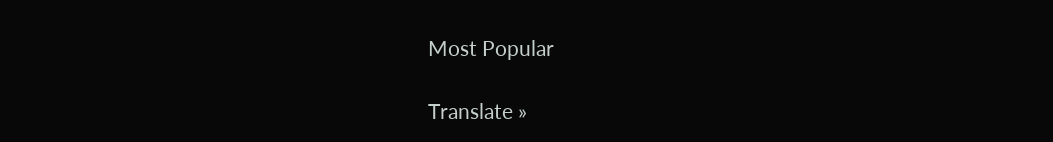Most Popular

Translate »